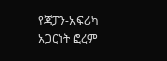የጃፓን-አፍሪካ አጋርነት ፎረም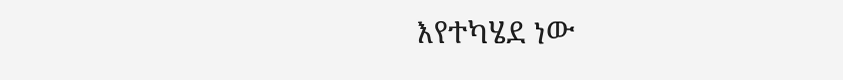እየተካሄደ ነው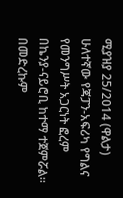ሚያዝያ 25/2014 (ዋልታ) ሁለተኛው የጃፓን-አፍሪካ የግልና የመንግሥት አጋርነት ፎረም በኬንያ-ናይሮቢ ከተማ ተጀምሯል። በመድረኩም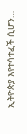ኢትዮጵያ እየተሳተፈች ሲሆን…